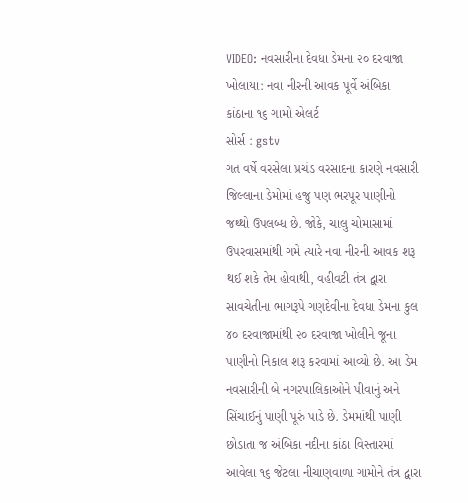VIDEO: નવસારીના દેવધા ડેમના ૨૦ દરવાજા ખોલાયા: નવા નીરની આવક પૂર્વે અંબિકા કાંઠાના ૧૬ ગામો એલર્ટ
સોર્સ : gstv
ગત વર્ષે વરસેલા પ્રચંડ વરસાદના કારણે નવસારી જિલ્લાના ડેમોમાં હજુ પણ ભરપૂર પાણીનો જથ્થો ઉપલબ્ધ છે. જોકે, ચાલુ ચોમાસામાં ઉપરવાસમાંથી ગમે ત્યારે નવા નીરની આવક શરૂ થઈ શકે તેમ હોવાથી, વહીવટી તંત્ર દ્વારા સાવચેતીના ભાગરૂપે ગણદેવીના દેવધા ડેમના કુલ ૪૦ દરવાજામાંથી ૨૦ દરવાજા ખોલીને જૂના પાણીનો નિકાલ શરૂ કરવામાં આવ્યો છે. આ ડેમ નવસારીની બે નગરપાલિકાઓને પીવાનું અને સિંચાઈનું પાણી પૂરું પાડે છે. ડેમમાંથી પાણી છોડાતા જ અંબિકા નદીના કાંઠા વિસ્તારમાં આવેલા ૧૬ જેટલા નીચાણવાળા ગામોને તંત્ર દ્વારા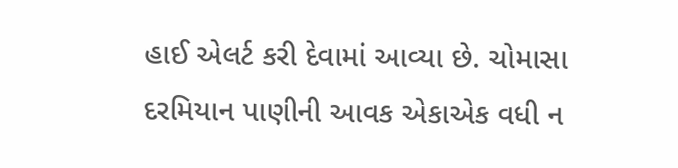હાઈ એલર્ટ કરી દેવામાં આવ્યા છે. ચોમાસા દરમિયાન પાણીની આવક એકાએક વધી ન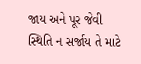જાય અને પૂર જેવી સ્થિતિ ન સર્જાય તે માટે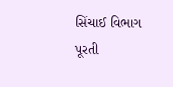સિંચાઈ વિભાગ પૂરતી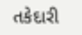તકેદારી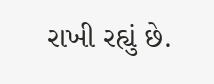રાખી રહ્યું છે.